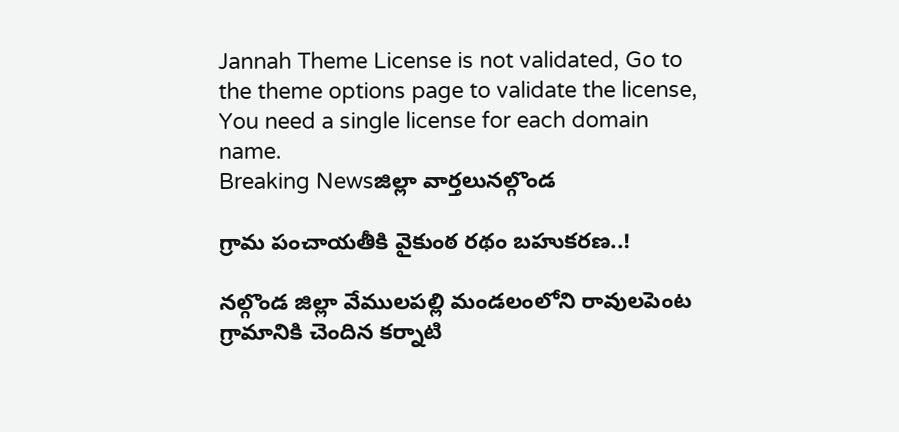Jannah Theme License is not validated, Go to the theme options page to validate the license, You need a single license for each domain name.
Breaking Newsజిల్లా వార్తలునల్గొండ

గ్రామ పంచాయతీకి వైకుంఠ రథం బహుకరణ..!

నల్గొండ జిల్లా వేములపల్లి మండలంలోని రావులపెంట గ్రామానికి చెందిన కర్నాటి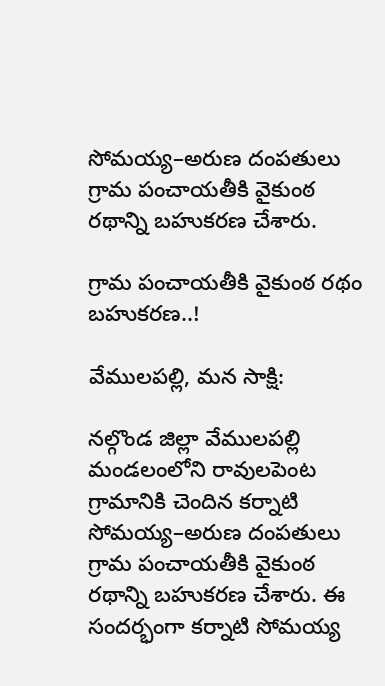సోమయ్య–అరుణ దంపతులు గ్రామ పంచాయతీకి వైకుంఠ రథాన్ని బహుకరణ చేశారు.

గ్రామ పంచాయతీకి వైకుంఠ రథం బహుకరణ..!

వేములపల్లి, మన సాక్షి:

నల్గొండ జిల్లా వేములపల్లి మండలంలోని రావులపెంట గ్రామానికి చెందిన కర్నాటి సోమయ్య–అరుణ దంపతులు గ్రామ పంచాయతీకి వైకుంఠ రథాన్ని బహుకరణ చేశారు. ఈ సందర్భంగా కర్నాటి సోమయ్య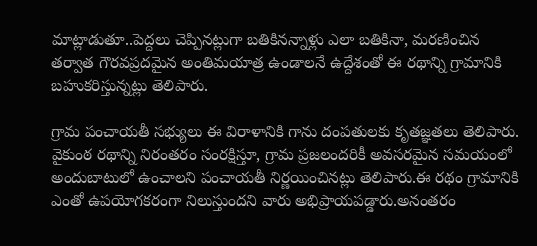మాట్లాడుతూ..పెద్దలు చెప్పినట్లుగా బతికినన్నాళ్లు ఎలా బతికినా, మరణించిన తర్వాత గౌరవప్రదమైన అంతిమయాత్ర ఉండాలనే ఉద్దేశంతో ఈ రథాన్ని గ్రామానికి బహుకరిస్తున్నట్లు తెలిపారు.

గ్రామ పంచాయతీ సభ్యులు ఈ విరాళానికి గాను దంపతులకు కృతజ్ఞతలు తెలిపారు. వైకుంఠ రథాన్ని నిరంతరం సంరక్షిస్తూ, గ్రామ ప్రజలందరికీ అవసరమైన సమయంలో అందుబాటులో ఉంచాలని పంచాయతీ నిర్ణయించినట్లు తెలిపారు.ఈ రథం గ్రామానికి ఎంతో ఉపయోగకరంగా నిలుస్తుందని వారు అభిప్రాయపడ్డారు.అనంతరం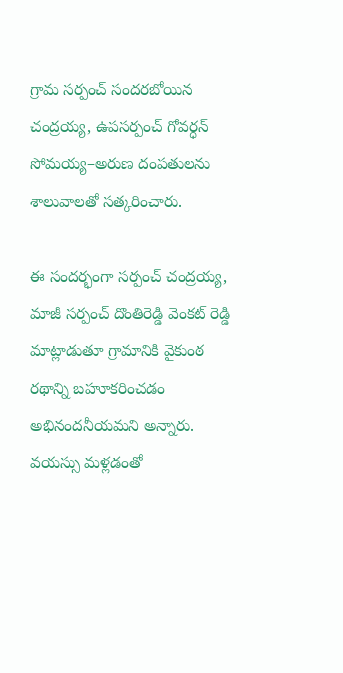గ్రామ సర్పంచ్ సందరబోయిన చంద్రయ్య, ఉపసర్పంచ్ గోవర్ధన్ సోమయ్య–అరుణ దంపతులను శాలువాలతో సత్కరించారు.

ఈ సందర్భంగా సర్పంచ్ చంద్రయ్య, మాజీ సర్పంచ్ దొంతిరెడ్డి వెంకట్ రెడ్డి మాట్లాడుతూ గ్రామానికి వైకుంఠ రథాన్ని బహూకరించడం అభినందనీయమని అన్నారు. వయస్సు మళ్లడంతో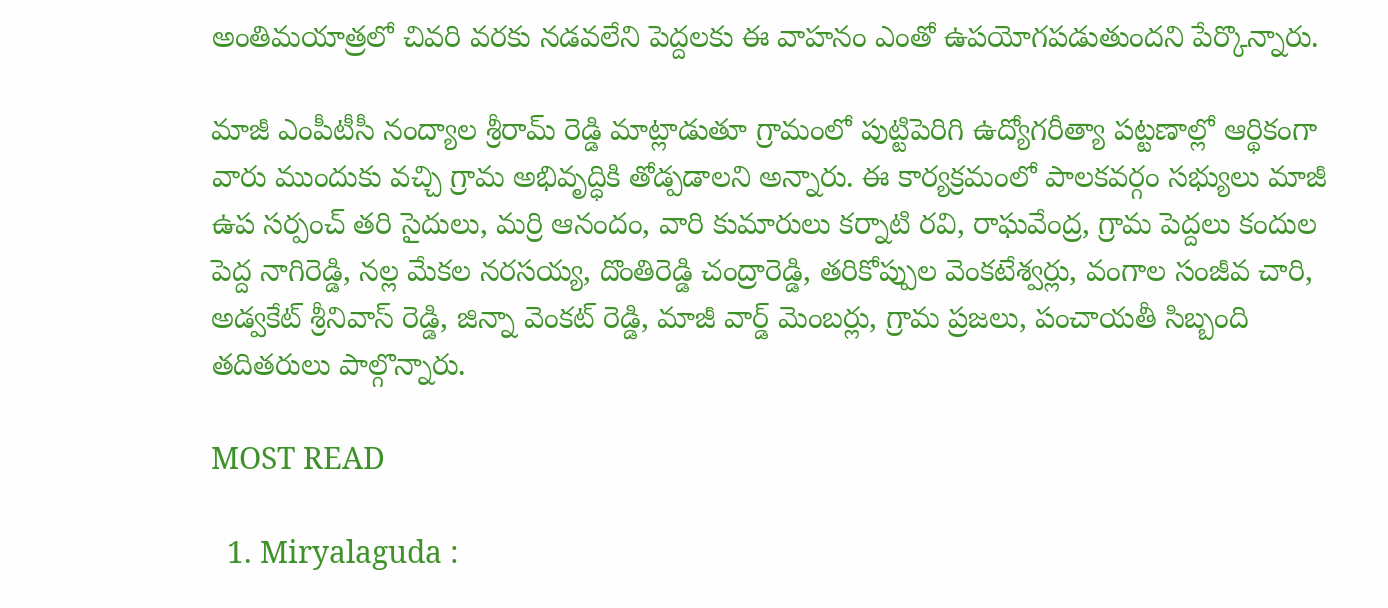అంతిమయాత్రలో చివరి వరకు నడవలేని పెద్దలకు ఈ వాహనం ఎంతో ఉపయోగపడుతుందని పేర్కొన్నారు.

మాజీ ఎంపీటీసీ నంద్యాల శ్రీరామ్ రెడ్డి మాట్లాడుతూ గ్రామంలో పుట్టిపెరిగి ఉద్యోగరీత్యా పట్టణాల్లో ఆర్థికంగా వారు ముందుకు వచ్చి గ్రామ అభివృద్ధికి తోడ్పడాలని అన్నారు. ఈ కార్యక్రమంలో పాలకవర్గం సభ్యులు మాజీ ఉప సర్పంచ్ తరి సైదులు, మర్రి ఆనందం, వారి కుమారులు కర్నాటి రవి, రాఘవేంద్ర, గ్రామ పెద్దలు కందుల పెద్ద నాగిరెడ్డి, నల్ల మేకల నరసయ్య, దొంతిరెడ్డి చంద్రారెడ్డి, తరికోప్పుల వెంకటేశ్వర్లు, వంగాల సంజీవ చారి, అడ్వకేట్ శ్రీనివాస్ రెడ్డి, జిన్నా వెంకట్ రెడ్డి, మాజీ వార్డ్ మెంబర్లు, గ్రామ ప్రజలు, పంచాయతీ సిబ్బంది తదితరులు పాల్గొన్నారు.

MOST READ

  1. Miryalaguda :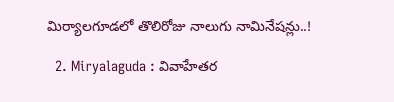మిర్యాలగూడలో తొలిరోజు నాలుగు నామినేషన్లు..!

  2. Miryalaguda : వివాహేతర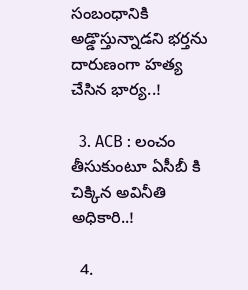సంబంధానికి అడ్డొస్తున్నాడని భర్తను దారుణంగా హత్య చేసిన భార్య..!

  3. ACB : లంచం తీసుకుంటూ ఏసీబీ కి చిక్కిన అవినీతి అధికారి..!

  4.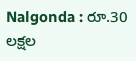Nalgonda : రూ.30 లక్షల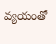వ్యయంతో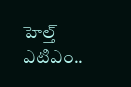హెల్త్ ఎటిఎం..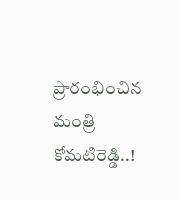ప్రారంభించిన మంత్రి కోమటిరెడ్డి..!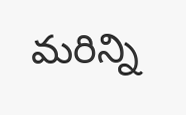మరిన్ని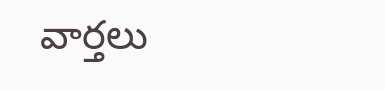వార్తలు